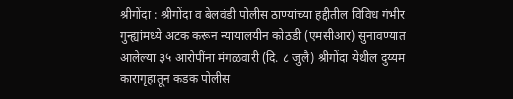श्रीगोंदा : श्रीगोंदा व बेलवंडी पोलीस ठाण्यांच्या हद्दीतील विविध गंभीर गुन्ह्यांमध्ये अटक करून न्यायालयीन कोठडी (एमसीआर) सुनावण्यात आलेल्या ३५ आरोपींना मंगळवारी (दि. ८ जुलै) श्रीगोंदा येथील दुय्यम कारागृहातून कडक पोलीस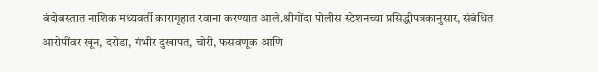बंदोबस्तात नाशिक मध्यवर्ती कारागृहात रवाना करण्यात आले.श्रीगोंदा पोलीस स्टेशनच्या प्रसिद्धीपत्रकानुसार, संबंधित आरोपींवर खून, दरोडा, गंभीर दुखापत, चोरी, फसवणूक आणि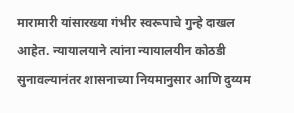मारामारी यांसारख्या गंभीर स्वरूपाचे गुन्हे दाखल आहेत. न्यायालयाने त्यांना न्यायालयीन कोठडी सुनावल्यानंतर शासनाच्या नियमानुसार आणि दुय्यम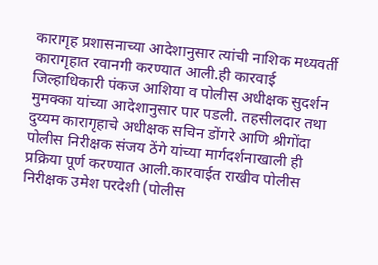कारागृह प्रशासनाच्या आदेशानुसार त्यांची नाशिक मध्यवर्ती कारागृहात रवानगी करण्यात आली.ही कारवाई जिल्हाधिकारी पंकज आशिया व पोलीस अधीक्षक सुदर्शन मुमक्का यांच्या आदेशानुसार पार पडली. तहसीलदार तथा दुय्यम कारागृहाचे अधीक्षक सचिन डोंगरे आणि श्रीगोंदा पोलीस निरीक्षक संजय ठेंगे यांच्या मार्गदर्शनाखाली ही प्रक्रिया पूर्ण करण्यात आली.कारवाईत राखीव पोलीस निरीक्षक उमेश परदेशी (पोलीस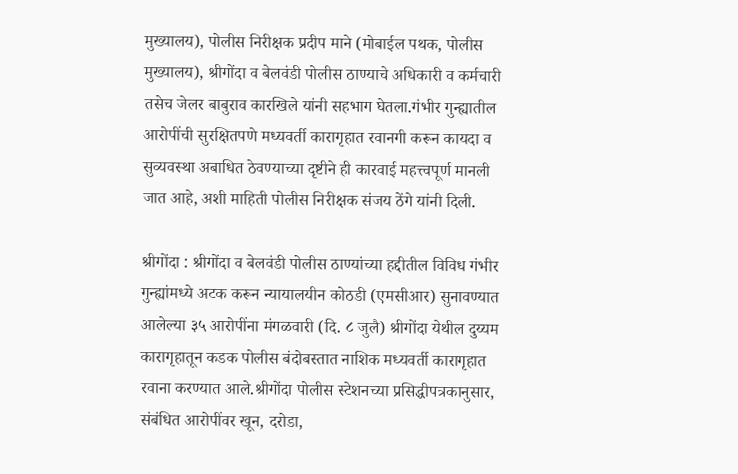मुख्यालय), पोलीस निरीक्षक प्रदीप माने (मोबाईल पथक, पोलीस मुख्यालय), श्रीगोंदा व बेलवंडी पोलीस ठाण्याचे अधिकारी व कर्मचारी तसेच जेलर बाबुराव कारखिले यांनी सहभाग घेतला.गंभीर गुन्ह्यातील आरोपींची सुरक्षितपणे मध्यवर्ती कारागृहात रवानगी करून कायदा व सुव्यवस्था अबाधित ठेवण्याच्या दृष्टीने ही कारवाई महत्त्वपूर्ण मानली जात आहे, अशी माहिती पोलीस निरीक्षक संजय ठेंगे यांनी दिली.

श्रीगोंदा : श्रीगोंदा व बेलवंडी पोलीस ठाण्यांच्या हद्दीतील विविध गंभीर गुन्ह्यांमध्ये अटक करून न्यायालयीन कोठडी (एमसीआर) सुनावण्यात आलेल्या ३५ आरोपींना मंगळवारी (दि. ८ जुलै) श्रीगोंदा येथील दुय्यम कारागृहातून कडक पोलीस बंदोबस्तात नाशिक मध्यवर्ती कारागृहात रवाना करण्यात आले.श्रीगोंदा पोलीस स्टेशनच्या प्रसिद्धीपत्रकानुसार, संबंधित आरोपींवर खून, दरोडा,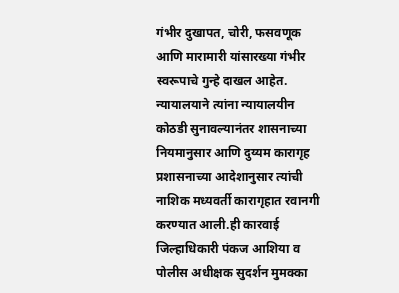गंभीर दुखापत, चोरी, फसवणूक आणि मारामारी यांसारख्या गंभीर स्वरूपाचे गुन्हे दाखल आहेत. न्यायालयाने त्यांना न्यायालयीन कोठडी सुनावल्यानंतर शासनाच्या नियमानुसार आणि दुय्यम कारागृह प्रशासनाच्या आदेशानुसार त्यांची नाशिक मध्यवर्ती कारागृहात रवानगी करण्यात आली.ही कारवाई जिल्हाधिकारी पंकज आशिया व पोलीस अधीक्षक सुदर्शन मुमक्का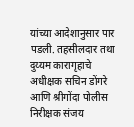यांच्या आदेशानुसार पार पडली. तहसीलदार तथा दुय्यम कारागृहाचे अधीक्षक सचिन डोंगरे आणि श्रीगोंदा पोलीस निरीक्षक संजय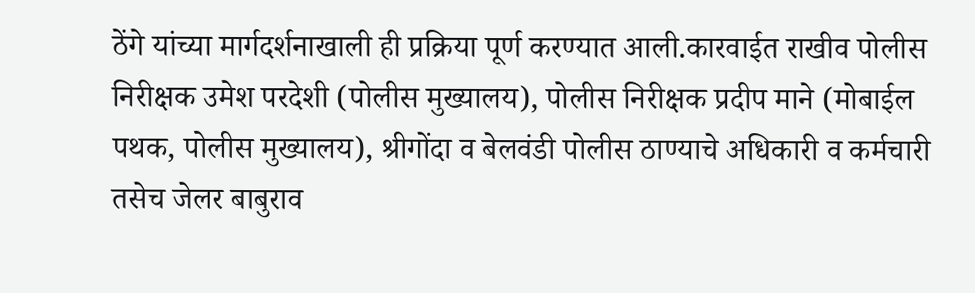ठेंगे यांच्या मार्गदर्शनाखाली ही प्रक्रिया पूर्ण करण्यात आली.कारवाईत राखीव पोलीस निरीक्षक उमेश परदेशी (पोलीस मुख्यालय), पोलीस निरीक्षक प्रदीप माने (मोबाईल पथक, पोलीस मुख्यालय), श्रीगोंदा व बेलवंडी पोलीस ठाण्याचे अधिकारी व कर्मचारी तसेच जेलर बाबुराव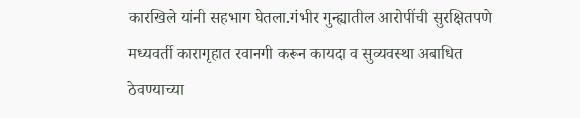कारखिले यांनी सहभाग घेतला.गंभीर गुन्ह्यातील आरोपींची सुरक्षितपणे मध्यवर्ती कारागृहात रवानगी करून कायदा व सुव्यवस्था अबाधित ठेवण्याच्या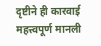दृष्टीने ही कारवाई महत्त्वपूर्ण मानली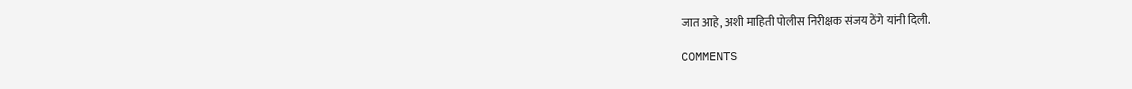जात आहे, अशी माहिती पोलीस निरीक्षक संजय ठेंगे यांनी दिली.

COMMENTS